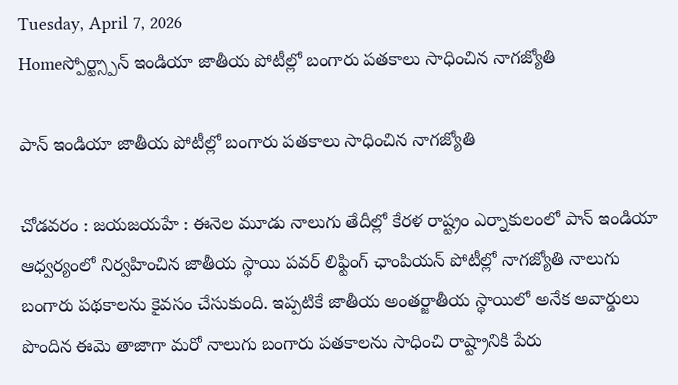Tuesday, April 7, 2026
Homeస్పోర్ట్స్పాన్ ఇండియా జాతీయ పోటీల్లో బంగారు పతకాలు సాధించిన నాగజ్యోతి

పాన్ ఇండియా జాతీయ పోటీల్లో బంగారు పతకాలు సాధించిన నాగజ్యోతి

చోడవరం : జయజయహే : ఈనెల మూడు నాలుగు తేదీల్లో కేరళ రాష్ట్రం ఎర్నాకులంలో పాన్ ఇండియా ఆధ్వర్యంలో నిర్వహించిన జాతీయ స్థాయి పవర్ లిఫ్టింగ్ ఛాంపియన్ పోటీల్లో నాగజ్యోతి నాలుగు బంగారు పథకాలను కైవసం చేసుకుంది. ఇప్పటికే జాతీయ అంతర్జాతీయ స్థాయిలో అనేక అవార్డులు పొందిన ఈమె తాజాగా మరో నాలుగు బంగారు పతకాలను సాధించి రాష్ట్రానికి పేరు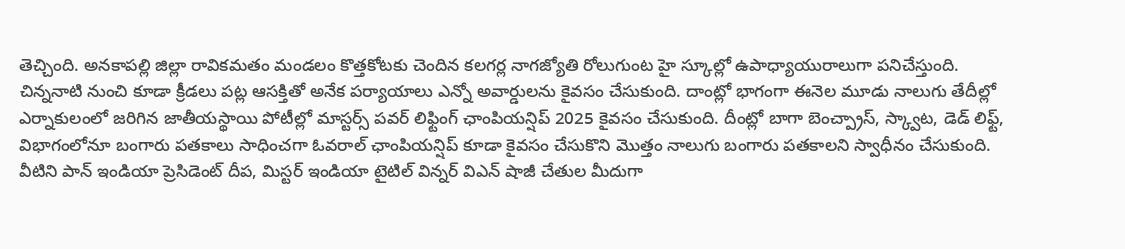తెచ్చింది. అనకాపల్లి జిల్లా రావికమతం మండలం కొత్తకోటకు చెందిన కలగర్ల నాగజ్యోతి రోలుగుంట హై స్కూల్లో ఉపాధ్యాయురాలుగా పనిచేస్తుంది. చిన్ననాటి నుంచి కూడా క్రీడలు పట్ల ఆసక్తితో అనేక పర్యాయాలు ఎన్నో అవార్డులను కైవసం చేసుకుంది. దాంట్లో భాగంగా ఈనెల మూడు నాలుగు తేదీల్లో ఎర్నాకులంలో జరిగిన జాతీయస్థాయి పోటీల్లో మాస్టర్స్ పవర్ లిఫ్టింగ్ ఛాంపియన్షిప్ 2025 కైవసం చేసుకుంది. దీంట్లో బాగా బెంచ్ప్రాస్, స్క్వాట, డెడ్ లిఫ్ట్, విభాగంలోనూ బంగారు పతకాలు సాధించగా ఓవరాల్ ఛాంపియన్షిప్ కూడా కైవసం చేసుకొని మొత్తం నాలుగు బంగారు పతకాలని స్వాధీనం చేసుకుంది. వీటిని పాన్ ఇండియా ప్రెసిడెంట్ దీప, మిస్టర్ ఇండియా టైటిల్ విన్నర్ విఎన్ షాజీ చేతుల మీదుగా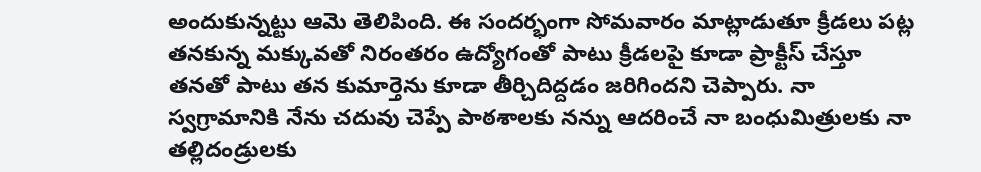అందుకున్నట్టు ఆమె తెలిపింది. ఈ సందర్భంగా సోమవారం మాట్లాడుతూ క్రీడలు పట్ల తనకున్న మక్కువతో నిరంతరం ఉద్యోగంతో పాటు క్రీడలపై కూడా ప్రాక్టీస్ చేస్తూ తనతో పాటు తన కుమార్తెను కూడా తీర్చిదిద్దడం జరిగిందని చెప్పారు. నా స్వగ్రామానికి నేను చదువు చెప్పే పాఠశాలకు నన్ను ఆదరించే నా బంధుమిత్రులకు నా తల్లిదండ్రులకు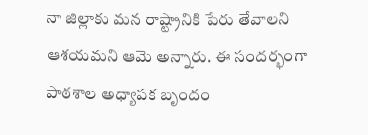నా జిల్లాకు మన రాష్ట్రానికి పేరు తేవాలని ఆశయమని ఆమె అన్నారు. ఈ సందర్భంగా పాఠశాల అధ్యాపక బృందం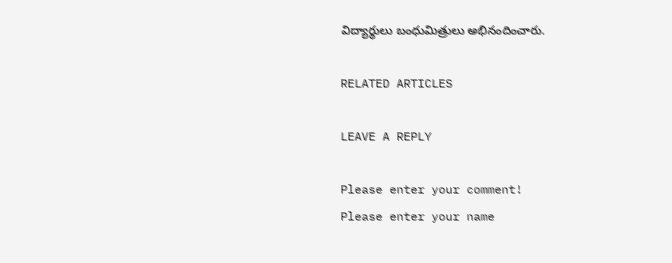విద్యార్థులు బంధుమిత్రులు అభినందించారు.

RELATED ARTICLES

LEAVE A REPLY

Please enter your comment!
Please enter your name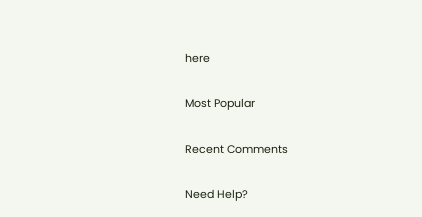here

Most Popular

Recent Comments

Need Help?